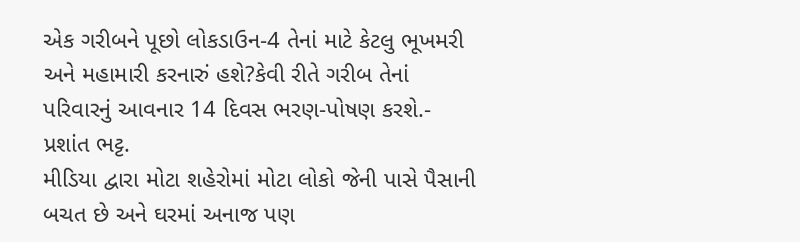એક ગરીબને પૂછો લોકડાઉન-4 તેનાં માટે કેટલુ ભૂખમરી અને મહામારી કરનારું હશે?કેવી રીતે ગરીબ તેનાં પરિવારનું આવનાર 14 દિવસ ભરણ-પોષણ કરશે.- પ્રશાંત ભટ્ટ.
મીડિયા દ્વારા મોટા શહેરોમાં મોટા લોકો જેની પાસે પૈસાની બચત છે અને ઘરમાં અનાજ પણ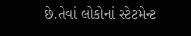છે.તેવાં લોકોનાં સ્ટેટમેન્ટ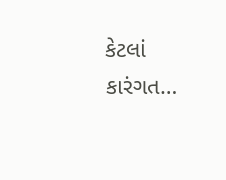કેટલાં કારંગત…